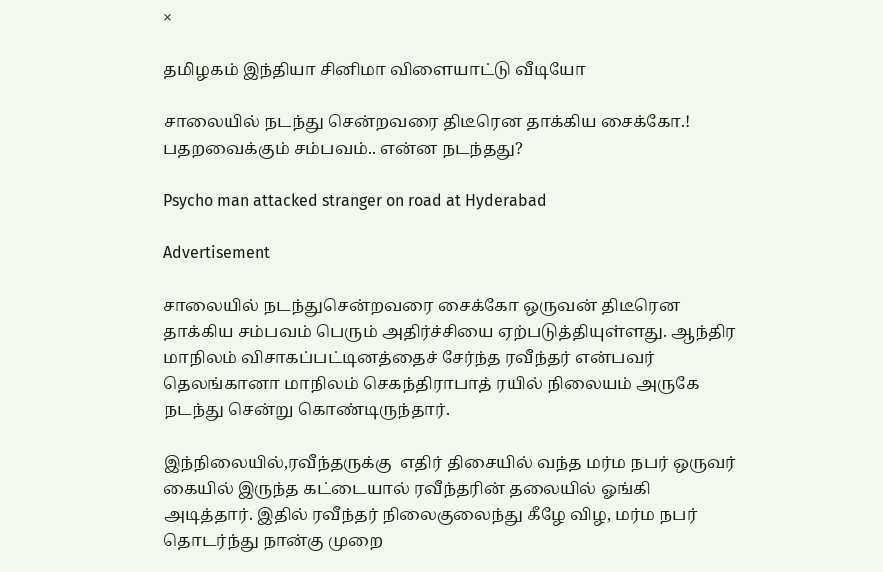×

தமிழகம் இந்தியா சினிமா விளையாட்டு வீடியோ

சாலையில் நடந்து சென்றவரை திடீரென தாக்கிய சைக்கோ.! பதறவைக்கும் சம்பவம்.. என்ன நடந்தது?

Psycho man attacked stranger on road at Hyderabad

Advertisement

சாலையில் நடந்துசென்றவரை சைக்கோ ஒருவன் திடீரென தாக்கிய சம்பவம் பெரும் அதிர்ச்சியை ஏற்படுத்தியுள்ளது. ஆந்திர மாநிலம் விசாகப்பட்டினத்தைச் சேர்ந்த ரவீந்தர் என்பவர் தெலங்கானா மாநிலம் செகந்திராபாத் ரயில் நிலையம் அருகே நடந்து சென்று கொண்டிருந்தார்.

இந்நிலையில்,ரவீந்தருக்கு  எதிர் திசையில் வந்த மர்ம நபர் ஒருவர் கையில் இருந்த கட்டையால் ரவீந்தரின் தலையில் ஓங்கி அடித்தார். இதில் ரவீந்தர் நிலைகுலைந்து கீழே விழ, மர்ம நபர் தொடர்ந்து நான்கு முறை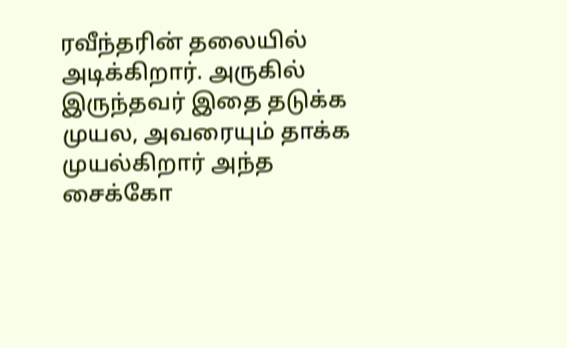ரவீந்தரின் தலையில் அடிக்கிறார். அருகில் இருந்தவர் இதை தடுக்க முயல, அவரையும் தாக்க முயல்கிறார் அந்த சைக்கோ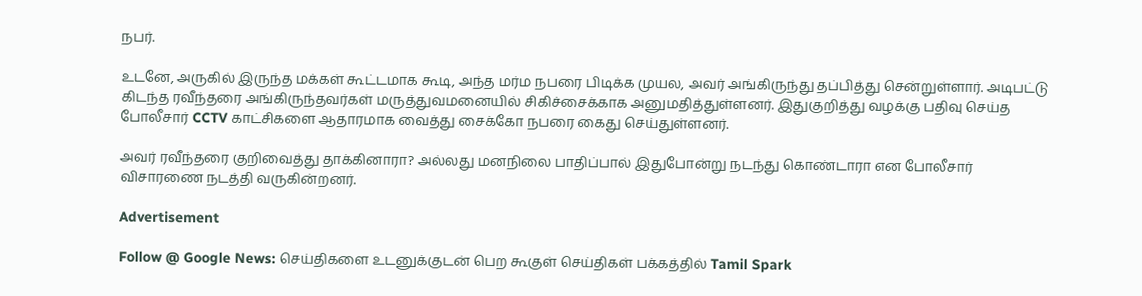நபர்.

உடனே, அருகில் இருந்த மக்கள் கூட்டமாக கூடி, அந்த மர்ம நபரை பிடிக்க முயல, அவர் அங்கிருந்து தப்பித்து சென்றுள்ளார். அடிபட்டு கிடந்த ரவீந்தரை அங்கிருந்தவர்கள் மருத்துவமனையில் சிகிச்சைக்காக அனுமதித்துள்ளனர். இதுகுறித்து வழக்கு பதிவு செய்த போலீசார் CCTV காட்சிகளை ஆதாரமாக வைத்து சைக்கோ நபரை கைது செய்துள்ளனர்.

அவர் ரவீந்தரை குறிவைத்து தாக்கினாரா? அல்லது மனநிலை பாதிப்பால் இதுபோன்று நடந்து கொண்டாரா என போலீசார் விசாரணை நடத்தி வருகின்றனர்.

Advertisement

Follow @ Google News: செய்திகளை உடனுக்குடன் பெற கூகுள் செய்திகள் பக்கத்தில் Tamil Spark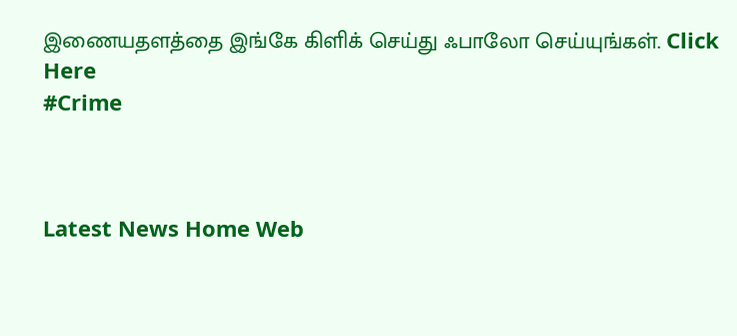இணையதளத்தை இங்கே கிளிக் செய்து ஃபாலோ செய்யுங்கள். Click Here
#Crime



Latest News Home Web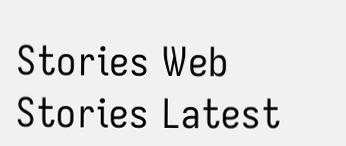Stories Web Stories Latest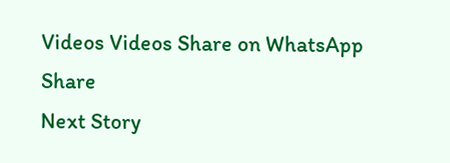Videos Videos Share on WhatsApp Share
Next Story